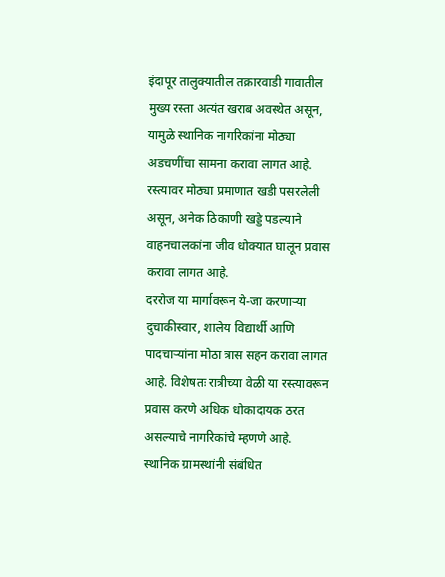इंदापूर तालुक्यातील तक्रारवाडी गावातील मुख्य रस्ता अत्यंत खराब अवस्थेत असून, यामुळे स्थानिक नागरिकांना मोठ्या अडचणींचा सामना करावा लागत आहे. रस्त्यावर मोठ्या प्रमाणात खडी पसरलेली असून, अनेक ठिकाणी खड्डे पडल्याने वाहनचालकांना जीव धोक्यात घालून प्रवास करावा लागत आहे.
दररोज या मार्गावरून ये-जा करणाऱ्या दुचाकीस्वार, शालेय विद्यार्थी आणि पादचाऱ्यांना मोठा त्रास सहन करावा लागत आहे. विशेषतः रात्रीच्या वेळी या रस्त्यावरून प्रवास करणे अधिक धोकादायक ठरत असल्याचे नागरिकांचे म्हणणे आहे.
स्थानिक ग्रामस्थांनी संबंधित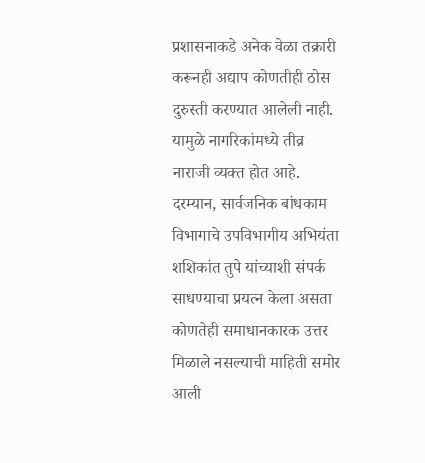प्रशासनाकडे अनेक वेळा तक्रारी करूनही अद्याप कोणतीही ठोस दुरुस्ती करण्यात आलेली नाही. यामुळे नागरिकांमध्ये तीव्र नाराजी व्यक्त होत आहे. दरम्यान, सार्वजनिक बांधकाम विभागाचे उपविभागीय अभियंता शशिकांत तुपे यांच्याशी संपर्क साधण्याचा प्रयत्न केला असता कोणतेही समाधानकारक उत्तर मिळाले नसल्याची माहिती समोर आली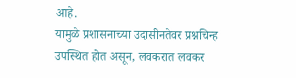आहे.
यामुळे प्रशासनाच्या उदासीनतेवर प्रश्नचिन्ह उपस्थित होत असून, लवकरात लवकर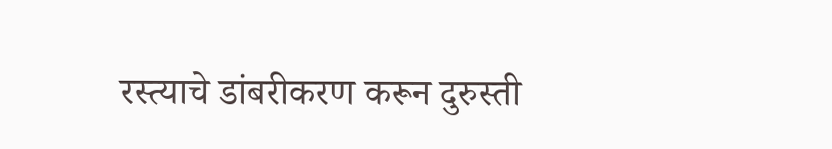रस्त्याचे डांबरीकरण करून दुरुस्ती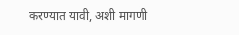करण्यात यावी, अशी मागणी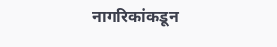नागरिकांकडून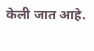केली जात आहे.